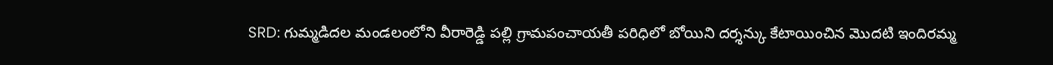SRD: గుమ్మడిదల మండలంలోని వీరారెడ్డి పల్లి గ్రామపంచాయతీ పరిధిలో బోయిని దర్శన్కు కేటాయించిన మొదటి ఇందిరమ్మ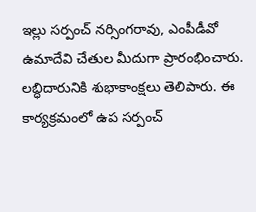ఇల్లు సర్పంచ్ నర్సింగరావు, ఎంపీడీవో ఉమాదేవి చేతుల మీదుగా ప్రారంభించారు. లబ్ధిదారునికి శుభాకాంక్షలు తెలిపారు. ఈ కార్యక్రమంలో ఉప సర్పంచ్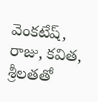వెంకటేష్, రాజు, కవిత, శ్రీలతతో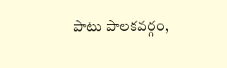పాటు పాలకవర్గం,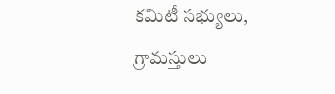కమిటీ సభ్యులు, గ్రామస్తులు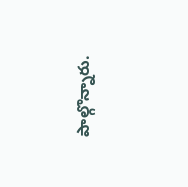పాల్గొన్నారు.